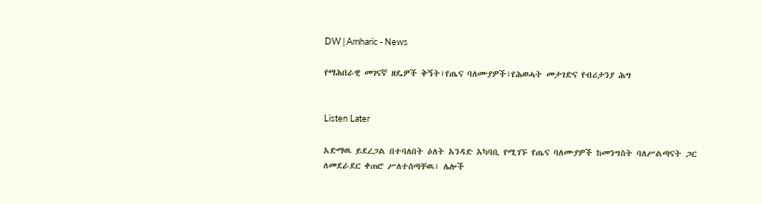DW | Amharic - News

የማሕበራዊ መገናኛ ዘዴዎች ቅኝት፣የጤና ባለሙያዎች፣የሕወሓት መታገድና የብሪታንያ ሕግ


Listen Later

አድማዉ ይደረጋል በተባለበት ዕለት አንዳድ አካባቢ የሚገኙ የጤና ባለሙያዎች ከመንግስት ባለሥልጣናት ጋር ለመደራደር ቀጠሮ ሥለተሰጣቸዉ፣ ሌሎች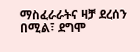ማስፈራራትና ዛቻ ደረሰን በሚል፣ ደግሞ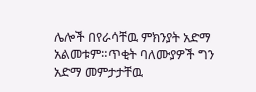ሌሎች በየራሳቸዉ ምክንያት አድማ አልመቱም።ጥቂት ባለሙያዎች ግን አድማ መምታታቸዉ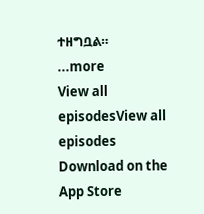ተዘግቧል።
...more
View all episodesView all episodes
Download on the App Store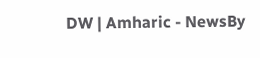DW | Amharic - NewsBy